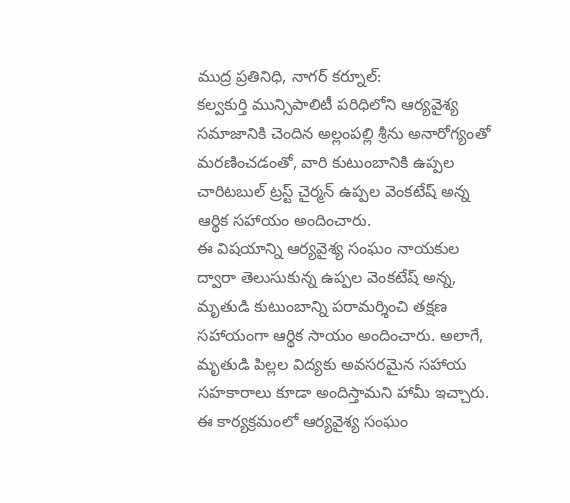ముద్ర ప్రతినిధి, నాగర్ కర్నూల్:
కల్వకుర్తి మున్సిపాలిటీ పరిధిలోని ఆర్యవైశ్య సమాజానికి చెందిన అల్లంపల్లి శ్రీను అనారోగ్యంతో మరణించడంతో, వారి కుటుంబానికి ఉప్పల చారిటబుల్ ట్రస్ట్ చైర్మన్ ఉప్పల వెంకటేష్ అన్న ఆర్థిక సహాయం అందించారు.
ఈ విషయాన్ని ఆర్యవైశ్య సంఘం నాయకుల ద్వారా తెలుసుకున్న ఉప్పల వెంకటేష్ అన్న, మృతుడి కుటుంబాన్ని పరామర్శించి తక్షణ సహాయంగా ఆర్థిక సాయం అందించారు. అలాగే, మృతుడి పిల్లల విద్యకు అవసరమైన సహాయ సహకారాలు కూడా అందిస్తామని హామీ ఇచ్చారు.
ఈ కార్యక్రమంలో ఆర్యవైశ్య సంఘం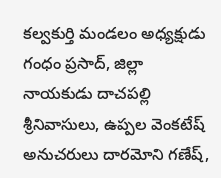కల్వకుర్తి మండలం అధ్యక్షుడు గంధం ప్రసాద్, జిల్లా నాయకుడు దాచపల్లి శ్రీనివాసులు, ఉప్పల వెంకటేష్ అనుచరులు దారమోని గణేష్,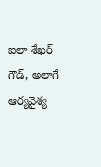ఐలా శేఖర్ గౌడ్, అలాగే ఆర్యవైశ్య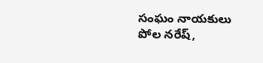సంఘం నాయకులు పోల నరేష్,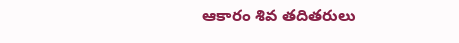ఆకారం శివ తదితరులు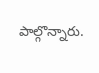పాల్గొన్నారు.